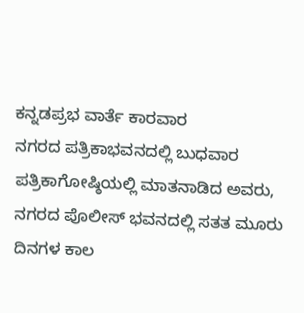ಕನ್ನಡಪ್ರಭ ವಾರ್ತೆ ಕಾರವಾರ
ನಗರದ ಪತ್ರಿಕಾಭವನದಲ್ಲಿ ಬುಧವಾರ ಪತ್ರಿಕಾಗೋಷ್ಠಿಯಲ್ಲಿ ಮಾತನಾಡಿದ ಅವರು, ನಗರದ ಪೊಲೀಸ್ ಭವನದಲ್ಲಿ ಸತತ ಮೂರು ದಿನಗಳ ಕಾಲ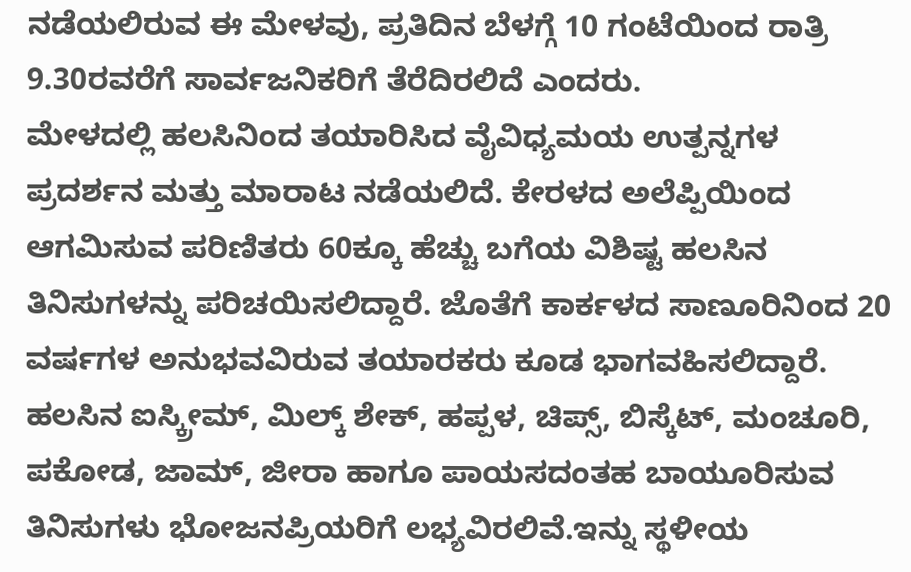ನಡೆಯಲಿರುವ ಈ ಮೇಳವು, ಪ್ರತಿದಿನ ಬೆಳಗ್ಗೆ 10 ಗಂಟೆಯಿಂದ ರಾತ್ರಿ 9.30ರವರೆಗೆ ಸಾರ್ವಜನಿಕರಿಗೆ ತೆರೆದಿರಲಿದೆ ಎಂದರು.
ಮೇಳದಲ್ಲಿ ಹಲಸಿನಿಂದ ತಯಾರಿಸಿದ ವೈವಿಧ್ಯಮಯ ಉತ್ಪನ್ನಗಳ ಪ್ರದರ್ಶನ ಮತ್ತು ಮಾರಾಟ ನಡೆಯಲಿದೆ. ಕೇರಳದ ಅಲೆಪ್ಪಿಯಿಂದ ಆಗಮಿಸುವ ಪರಿಣಿತರು 60ಕ್ಕೂ ಹೆಚ್ಚು ಬಗೆಯ ವಿಶಿಷ್ಟ ಹಲಸಿನ ತಿನಿಸುಗಳನ್ನು ಪರಿಚಯಿಸಲಿದ್ದಾರೆ. ಜೊತೆಗೆ ಕಾರ್ಕಳದ ಸಾಣೂರಿನಿಂದ 20 ವರ್ಷಗಳ ಅನುಭವವಿರುವ ತಯಾರಕರು ಕೂಡ ಭಾಗವಹಿಸಲಿದ್ದಾರೆ. ಹಲಸಿನ ಐಸ್ಕ್ರೀಮ್, ಮಿಲ್ಕ್ ಶೇಕ್, ಹಪ್ಪಳ, ಚಿಪ್ಸ್, ಬಿಸ್ಕೆಟ್, ಮಂಚೂರಿ, ಪಕೋಡ, ಜಾಮ್, ಜೀರಾ ಹಾಗೂ ಪಾಯಸದಂತಹ ಬಾಯೂರಿಸುವ ತಿನಿಸುಗಳು ಭೋಜನಪ್ರಿಯರಿಗೆ ಲಭ್ಯವಿರಲಿವೆ.ಇನ್ನು ಸ್ಥಳೀಯ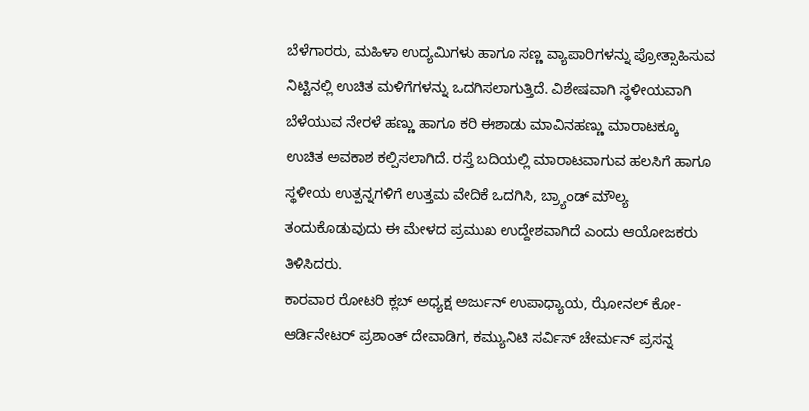ಬೆಳೆಗಾರರು, ಮಹಿಳಾ ಉದ್ಯಮಿಗಳು ಹಾಗೂ ಸಣ್ಣ ವ್ಯಾಪಾರಿಗಳನ್ನು ಪ್ರೋತ್ಸಾಹಿಸುವ ನಿಟ್ಟಿನಲ್ಲಿ ಉಚಿತ ಮಳಿಗೆಗಳನ್ನು ಒದಗಿಸಲಾಗುತ್ತಿದೆ. ವಿಶೇಷವಾಗಿ ಸ್ಥಳೀಯವಾಗಿ ಬೆಳೆಯುವ ನೇರಳೆ ಹಣ್ಣು ಹಾಗೂ ಕರಿ ಈಶಾಡು ಮಾವಿನಹಣ್ಣು ಮಾರಾಟಕ್ಕೂ ಉಚಿತ ಅವಕಾಶ ಕಲ್ಪಿಸಲಾಗಿದೆ. ರಸ್ತೆ ಬದಿಯಲ್ಲಿ ಮಾರಾಟವಾಗುವ ಹಲಸಿಗೆ ಹಾಗೂ ಸ್ಥಳೀಯ ಉತ್ಪನ್ನಗಳಿಗೆ ಉತ್ತಮ ವೇದಿಕೆ ಒದಗಿಸಿ, ಬ್ರ್ಯಾಂಡ್ ಮೌಲ್ಯ ತಂದುಕೊಡುವುದು ಈ ಮೇಳದ ಪ್ರಮುಖ ಉದ್ದೇಶವಾಗಿದೆ ಎಂದು ಆಯೋಜಕರು ತಿಳಿಸಿದರು.
ಕಾರವಾರ ರೋಟರಿ ಕ್ಲಬ್ ಅಧ್ಯಕ್ಷ ಅರ್ಜುನ್ ಉಪಾಧ್ಯಾಯ, ಝೋನಲ್ ಕೋ-ಆರ್ಡಿನೇಟರ್ ಪ್ರಶಾಂತ್ ದೇವಾಡಿಗ, ಕಮ್ಯುನಿಟಿ ಸರ್ವಿಸ್ ಚೇರ್ಮನ್ ಪ್ರಸನ್ನ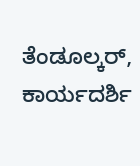ತೆಂಡೂಲ್ಕರ್, ಕಾರ್ಯದರ್ಶಿ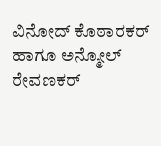ವಿನೋದ್ ಕೊಠಾರಕರ್ ಹಾಗೂ ಅನ್ಮೋಲ್ ರೇವಣಕರ್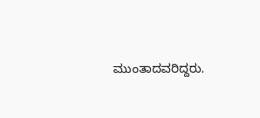ಮುಂತಾದವರಿದ್ದರು.